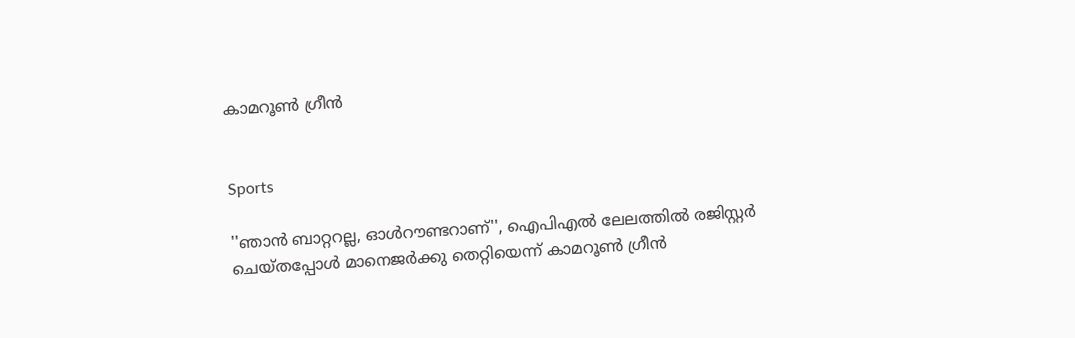കാമറൂൺ ഗ്രീൻ


Sports

''ഞാൻ ബാറ്ററല്ല, ഓൾറൗണ്ടറാണ്'', ഐപിഎൽ ലേലത്തിൽ രജിസ്റ്റർ ചെയ്തപ്പോൾ മാനെജർക്കു തെറ്റിയെന്ന് കാമറൂൺ ഗ്രീൻ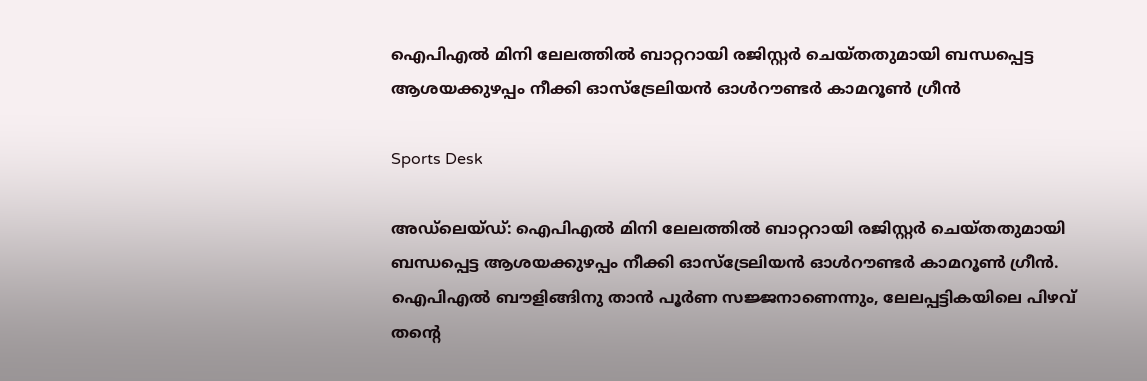ഐപിഎൽ മിനി ലേലത്തിൽ ബാറ്ററായി രജിസ്റ്റർ ചെയ്തതുമായി ബന്ധപ്പെട്ട ആശയക്കുഴപ്പം നീക്കി ഓസ്ട്രേലിയൻ ഓൾറൗണ്ടർ കാമറൂൺ ഗ്രീൻ

Sports Desk

അഡ്‌ലെയ്ഡ്: ഐപിഎൽ മിനി ലേലത്തിൽ ബാറ്ററായി രജിസ്റ്റർ ചെയ്തതുമായി ബന്ധപ്പെട്ട ആശയക്കുഴപ്പം നീക്കി ഓസ്ട്രേലിയൻ ഓൾറൗണ്ടർ കാമറൂൺ ഗ്രീൻ. ഐപിഎൽ ബൗളിങ്ങിനു താൻ പൂർണ സജ്ജനാണെന്നും, ലേലപ്പട്ടികയിലെ പിഴവ് തന്‍റെ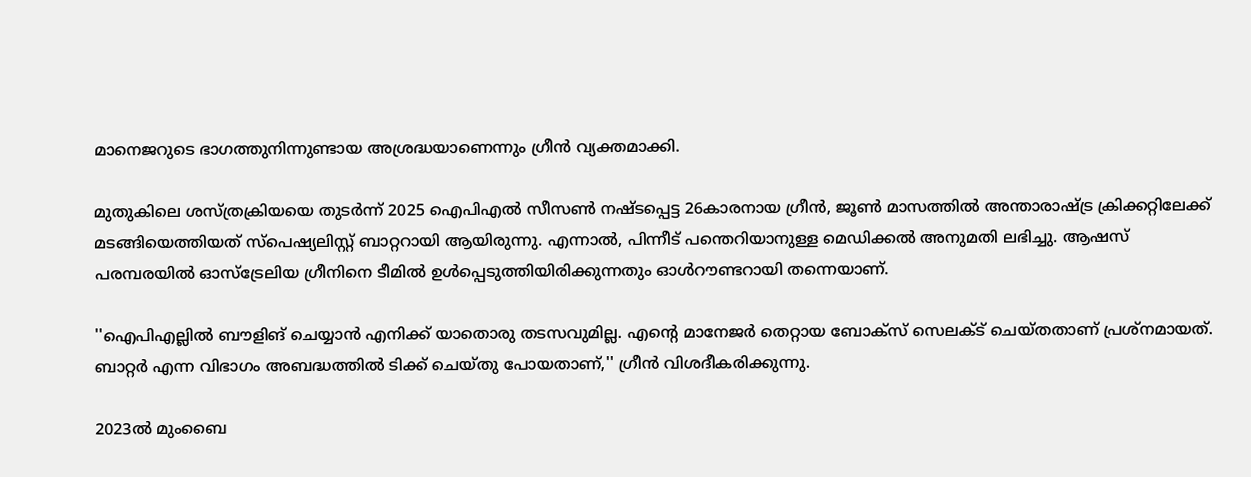മാനെജറുടെ ഭാഗത്തുനിന്നുണ്ടായ അശ്രദ്ധയാണെന്നും ഗ്രീൻ വ്യക്തമാക്കി.

മുതുകിലെ ശസ്ത്രക്രിയയെ തുടർന്ന് 2025 ഐപിഎൽ സീസൺ നഷ്ടപ്പെട്ട 26കാരനായ ഗ്രീൻ, ജൂൺ മാസത്തിൽ അന്താരാഷ്ട്ര ക്രിക്കറ്റിലേക്ക് മടങ്ങിയെത്തിയത് സ്പെഷ്യലിസ്റ്റ് ബാറ്ററായി ആയിരുന്നു. എന്നാൽ, പിന്നീട് പന്തെറിയാനുള്ള മെഡിക്കൽ അനുമതി ലഭിച്ചു. ആഷസ് പരമ്പരയിൽ ഓസ്ട്രേലിയ ഗ്രീനിനെ ടീമിൽ ഉൾപ്പെടുത്തിയിരിക്കുന്നതും ഓൾറൗണ്ടറായി തന്നെയാണ്.

''ഐപിഎല്ലിൽ ബൗളിങ് ചെയ്യാൻ എനിക്ക് യാതൊരു തടസവുമില്ല. എന്‍റെ മാനേജർ തെറ്റായ ബോക്സ് സെലക്ട് ചെയ്തതാണ് പ്രശ്നമായത്. ബാറ്റർ എന്ന വിഭാഗം അബദ്ധത്തിൽ ടിക്ക് ചെയ്തു പോയതാണ്,'' ഗ്രീൻ വിശദീകരിക്കുന്നു.

2023ൽ മുംബൈ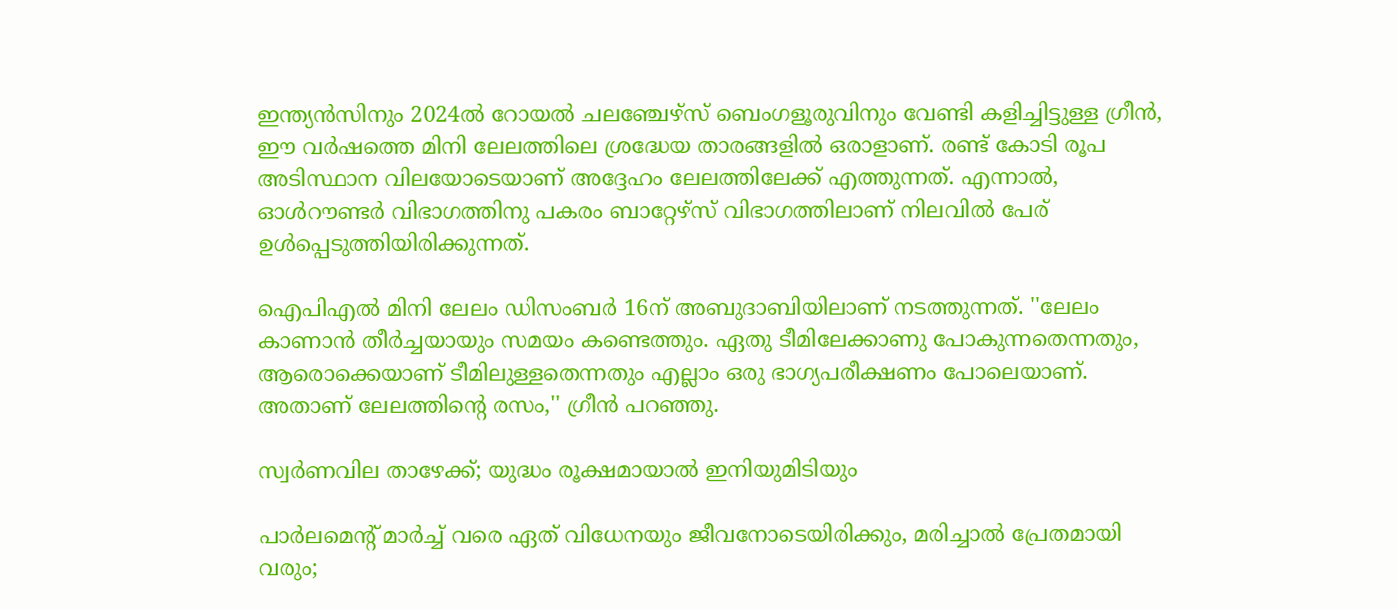ഇന്ത്യൻസിനും 2024ൽ റോയൽ ചലഞ്ചേഴ്സ് ബെംഗളൂരുവിനും വേണ്ടി കളിച്ചിട്ടുള്ള ഗ്രീൻ, ഈ വർഷത്തെ മിനി ലേലത്തിലെ ശ്രദ്ധേയ താരങ്ങളിൽ ഒരാളാണ്. രണ്ട് കോടി രൂപ അടിസ്ഥാന വിലയോടെയാണ് അദ്ദേഹം ലേലത്തിലേക്ക് എത്തുന്നത്. എന്നാൽ, ഓൾറൗണ്ടർ വിഭാഗത്തിനു പകരം ബാറ്റേഴ്സ് വിഭാഗത്തിലാണ് നിലവിൽ പേര് ഉൾപ്പെടുത്തിയിരിക്കുന്നത്.

ഐപിഎൽ മിനി ലേലം ഡിസംബർ 16ന് അബുദാബിയിലാണ് നടത്തുന്നത്. ''ലേലം കാണാൻ തീർച്ചയായും സമയം കണ്ടെത്തും. ഏതു ടീമിലേക്കാണു പോകുന്നതെന്നതും, ആരൊക്കെയാണ് ടീമിലുള്ളതെന്നതും എല്ലാം ഒരു ഭാഗ്യപരീക്ഷണം പോലെയാണ്. അതാണ് ലേലത്തിന്‍റെ രസം,'' ഗ്രീൻ പറഞ്ഞു.

സ്വർണവില താഴേക്ക്; യുദ്ധം രൂക്ഷമായാൽ ഇനിയുമിടിയും

പാർലമെന്‍റ് മാർച്ച് വരെ ഏത് വിധേനയും ജീവനോടെയിരിക്കും, മരിച്ചാൽ പ്രേതമായി വരും;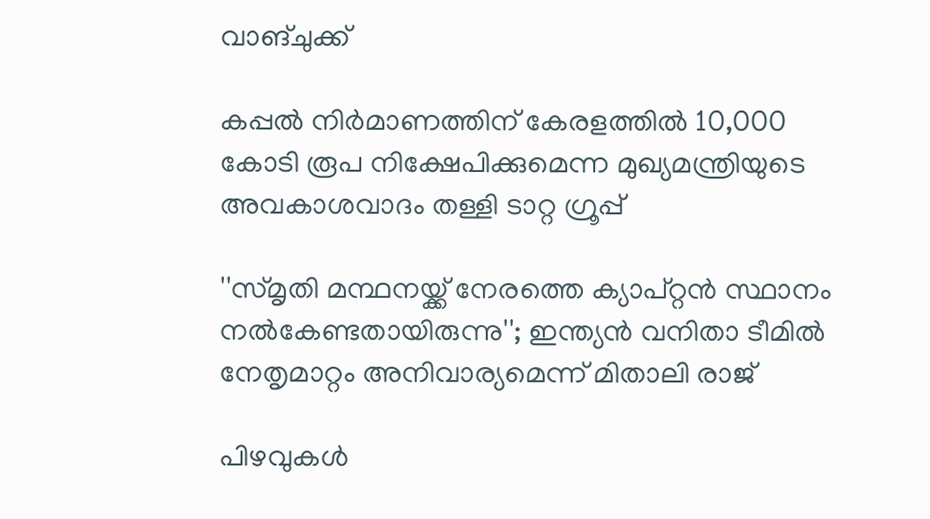വാങ്ചുക്ക്

കപ്പൽ നിർമാണത്തിന് കേരളത്തിൽ 10,000 കോടി രൂപ നിക്ഷേപിക്കുമെന്ന മുഖ‍്യമന്ത്രിയുടെ അവകാശവാദം തള്ളി ടാറ്റ ഗ്രൂപ്പ്

''സ്മൃതി മന്ഥനയ്ക്ക് നേരത്തെ ക‍്യാപ്റ്റൻ സ്ഥാനം നൽകേണ്ടതായിരുന്നു''; ഇന്ത‍്യൻ വനിതാ ടീമിൽ നേതൃമാറ്റം അനിവാര‍്യമെന്ന് മിതാലി രാജ്

പിഴവുകൾ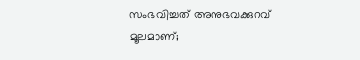സംഭവിച്ചത് അനുഭവക്കുറവ് മൂലമാണ്;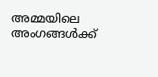അമ്മയിലെ അംഗങ്ങൾക്ക്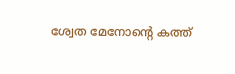ശ്വേത മേനോന്‍റെ കത്ത്